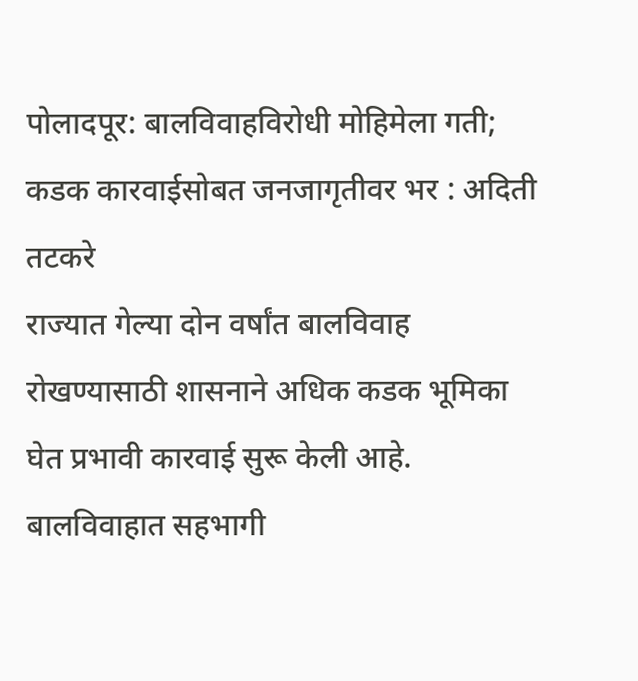पोलादपूर: बालविवाहविरोधी मोहिमेला गती; कडक कारवाईसोबत जनजागृतीवर भर : अदिती तटकरे
राज्यात गेल्या दोन वर्षांत बालविवाह रोखण्यासाठी शासनाने अधिक कडक भूमिका घेत प्रभावी कारवाई सुरू केली आहे. बालविवाहात सहभागी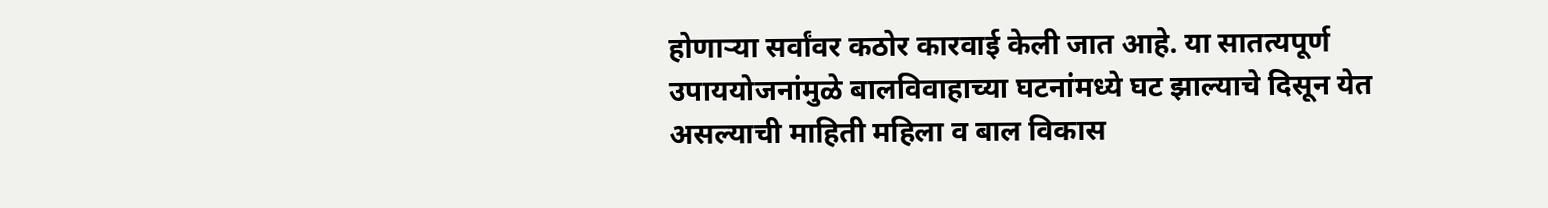होणाऱ्या सर्वांवर कठोर कारवाई केली जात आहे. या सातत्यपूर्ण उपाययोजनांमुळे बालविवाहाच्या घटनांमध्ये घट झाल्याचे दिसून येत असल्याची माहिती महिला व बाल विकास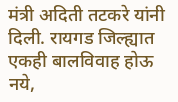मंत्री अदिती तटकरे यांनी दिली. रायगड जिल्ह्यात एकही बालविवाह होऊ नये,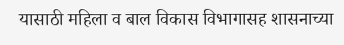यासाठी महिला व बाल विकास विभागासह शासनाच्या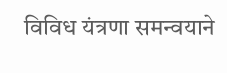विविध यंत्रणा समन्वयाने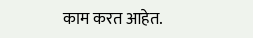काम करत आहेत.